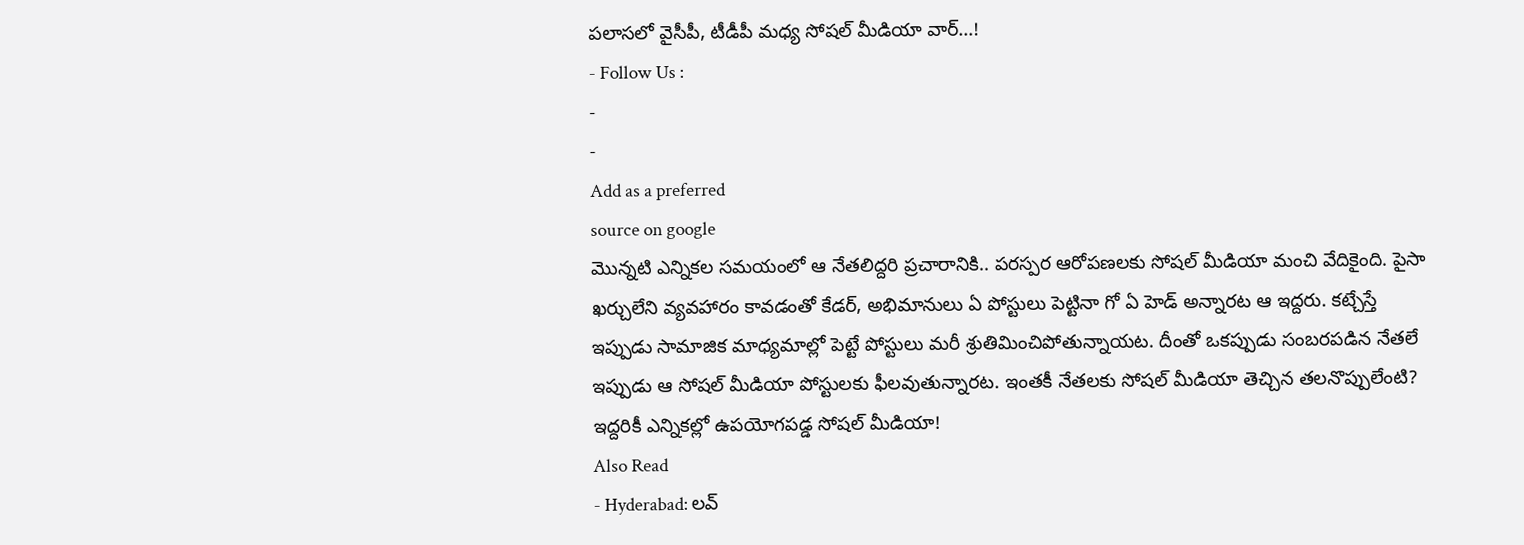పలాసలో వైసీపీ, టీడీపీ మధ్య సోషల్ మీడియా వార్…!
- Follow Us :
-
-
Add as a preferred
source on google
మొన్నటి ఎన్నికల సమయంలో ఆ నేతలిద్దరి ప్రచారానికి.. పరస్పర ఆరోపణలకు సోషల్ మీడియా మంచి వేదికైంది. పైసా ఖర్చులేని వ్యవహారం కావడంతో కేడర్, అభిమానులు ఏ పోస్టులు పెట్టినా గో ఏ హెడ్ అన్నారట ఆ ఇద్దరు. కట్చేస్తే ఇప్పుడు సామాజిక మాధ్యమాల్లో పెట్టే పోస్టులు మరీ శ్రుతిమించిపోతున్నాయట. దీంతో ఒకప్పుడు సంబరపడిన నేతలే ఇప్పుడు ఆ సోషల్ మీడియా పోస్టులకు ఫీలవుతున్నారట. ఇంతకీ నేతలకు సోషల్ మీడియా తెచ్చిన తలనొప్పులేంటి?
ఇద్దరికీ ఎన్నికల్లో ఉపయోగపడ్డ సోషల్ మీడియా!
Also Read
- Hyderabad: లవ్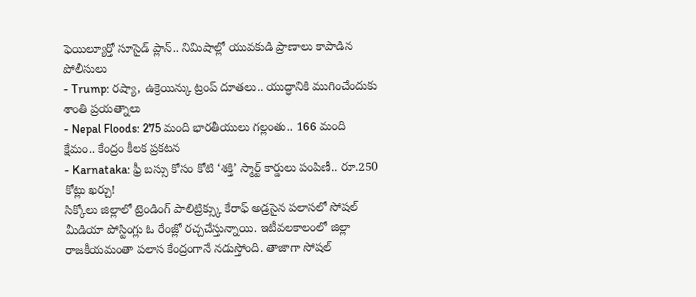ఫెయిల్యూర్తో సూసైడ్ ప్లాన్.. నిమిషాల్లో యువకుడి ప్రాణాలు కాపాడిన పోలీసులు
- Trump: రష్యా, ఉక్రెయిన్కు ట్రంప్ దూతలు.. యుద్ధానికి ముగించేందుకు శాంతి ప్రయత్నాలు
- Nepal Floods: 275 మంది భారతీయులు గల్లంతు.. 166 మంది క్షేమం.. కేంద్రం కీలక ప్రకటన
- Karnataka: ఫ్రీ బస్సు కోసం కోటి ‘శక్తి’ స్మార్ట్ కార్డులు పంపిణీ.. రూ.250 కోట్లు ఖర్చు!
సిక్కోలు జిల్లాలో ట్రెండింగ్ పాలిట్రిక్స్కు కేరాఫ్ అడ్రసైన పలాసలో సోషల్ మీడియా పోస్టింగ్లు ఓ రేంజ్లో రచ్చచేస్తున్నాయి. ఇటీవలకాలంలో జిల్లా రాజకీయమంతా పలాస కేంద్రంగానే నడుస్తోంది. తాజాగా సోషల్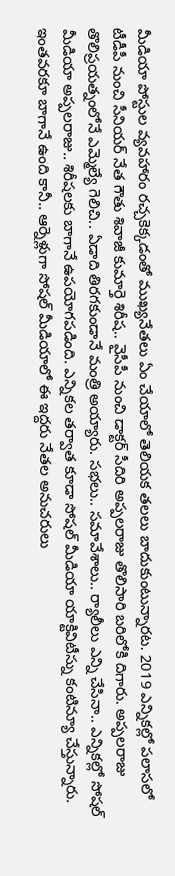మీడియా పోస్టుల వ్యవహారం రచ్చకెక్కడంతో ముఖ్యనేతలు ఏం చేయాలో తెలియక తలలు బాదుకుంటున్నారట. 2019 ఎన్నికల్లో పలాసలో టీడీపీ నుంచి సీనియర్ నేత గౌతు శివాజీ కుమార్తె శిరీష.. వైసీపీ నుంచి డాక్టర్ సీదిరి అప్పలరాజు తొలిసారి బరిలోకి దిగారు. అప్పలరాజు తొలిప్రయత్నంలోనే ఎమ్మెల్యే గెలిచి.. ఏడాది తిరగకుండానే మంత్రి అయ్యారు. సభలు.. సమావేశాలు.. ర్యాలీలు ఎన్ని చేసినా.. ఎన్నికల్లో సోషల్ మీడియా అప్పలరాజు.. శిరీషలకు బాగానే ఉపయోగపడింది. ఎన్నికల తర్వాత కూడా సోషల్ మీడియా యాక్టివిటీస్ను కంటిన్యూ చేస్తున్నారు. ఇంతవరకూ బాగానే ఉంది కానీ.. ఆర్నెళ్లుగా సోషల్ మీడియాలో ఈ ఇద్దరు నేతల అనుచరులు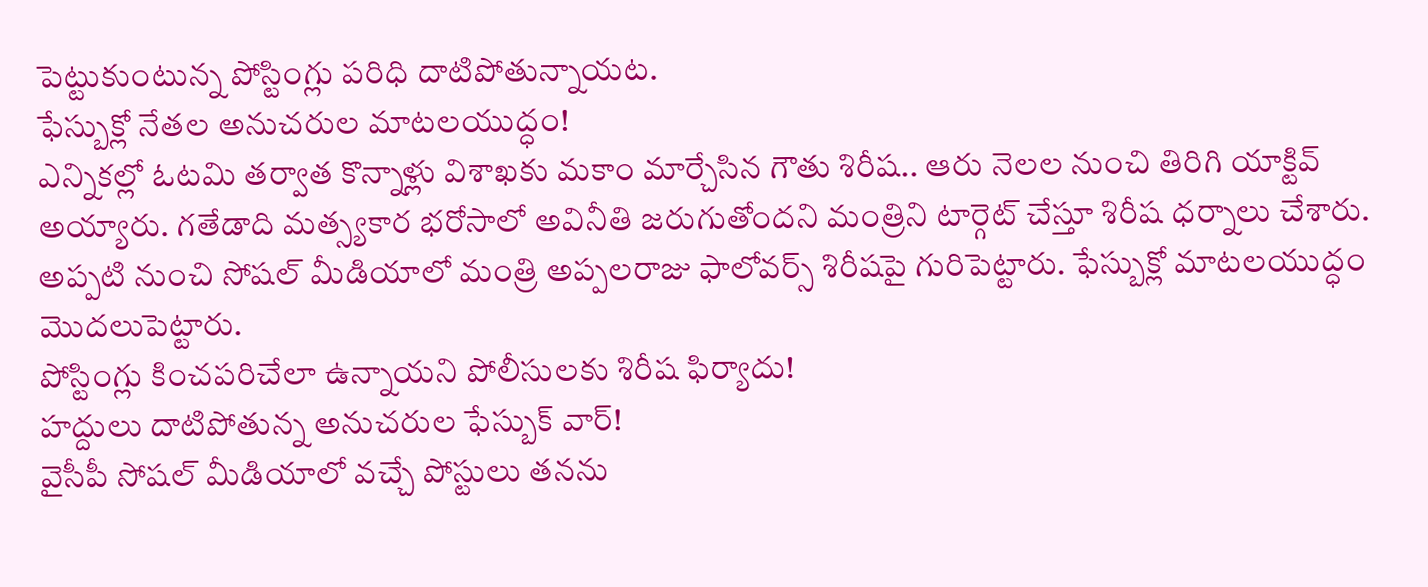పెట్టుకుంటున్న పోస్టింగ్లు పరిధి దాటిపోతున్నాయట.
ఫేస్బుక్లో నేతల అనుచరుల మాటలయుద్ధం!
ఎన్నికల్లో ఓటమి తర్వాత కొన్నాళ్లు విశాఖకు మకాం మార్చేసిన గౌతు శిరీష.. ఆరు నెలల నుంచి తిరిగి యాక్టివ్ అయ్యారు. గతేడాది మత్స్యకార భరోసాలో అవినీతి జరుగుతోందని మంత్రిని టార్గెట్ చేస్తూ శిరీష ధర్నాలు చేశారు. అప్పటి నుంచి సోషల్ మీడియాలో మంత్రి అప్పలరాజు ఫాలోవర్స్ శిరీషపై గురిపెట్టారు. ఫేస్బుక్లో మాటలయుద్ధం మొదలుపెట్టారు.
పోస్టింగ్లు కించపరిచేలా ఉన్నాయని పోలీసులకు శిరీష ఫిర్యాదు!
హద్దులు దాటిపోతున్న అనుచరుల ఫేస్బుక్ వార్!
వైసీపీ సోషల్ మీడియాలో వచ్చే పోస్టులు తనను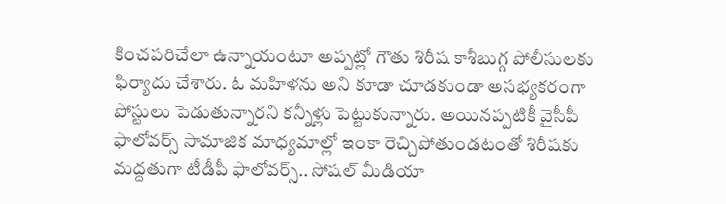కించపరిచేలా ఉన్నాయంటూ అప్పట్లో గౌతు శిరీష కాశీబుగ్గ పోలీసులకు ఫిర్యాదు చేశారు. ఓ మహిళను అని కూడా చూడకుండా అసభ్యకరంగా పోస్టులు పెడుతున్నారని కన్నీళ్లు పెట్టుకున్నారు. అయినప్పటికీ వైసీపీ ఫాలోవర్స్ సామాజిక మాధ్యమాల్లో ఇంకా రెచ్చిపోతుండటంతో శిరీషకు మద్దతుగా టీడీపీ ఫాలోవర్స్.. సోషల్ మీడియా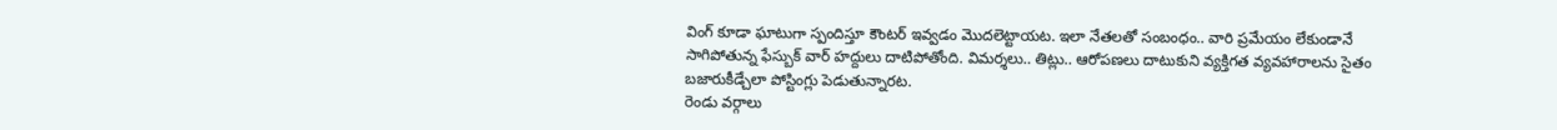వింగ్ కూడా ఘాటుగా స్పందిస్తూ కౌంటర్ ఇవ్వడం మొదలెట్టాయట. ఇలా నేతలతో సంబంధం.. వారి ప్రమేయం లేకుండానే సాగిపోతున్న ఫేస్బుక్ వార్ హద్దులు దాటిపోతోంది. విమర్శలు.. తిట్లు.. ఆరోపణలు దాటుకుని వ్యక్తిగత వ్యవహారాలను సైతం బజారుకీడ్చేలా పోస్టింగ్లు పెడుతున్నారట.
రెండు వర్గాలు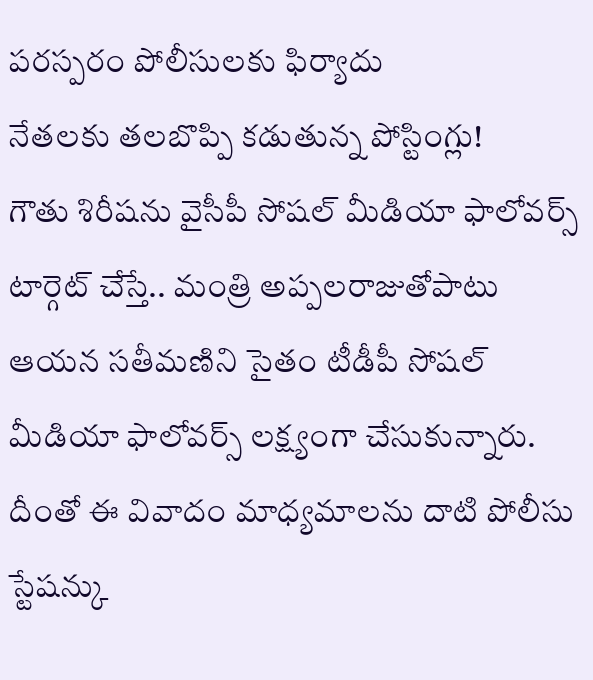పరస్పరం పోలీసులకు ఫిర్యాదు
నేతలకు తలబొప్పి కడుతున్న పోస్టింగ్లు!
గౌతు శిరీషను వైసీపీ సోషల్ మీడియా ఫాలోవర్స్ టార్గెట్ చేస్తే.. మంత్రి అప్పలరాజుతోపాటు ఆయన సతీమణిని సైతం టీడీపీ సోషల్ మీడియా ఫాలోవర్స్ లక్ష్యంగా చేసుకున్నారు. దీంతో ఈ వివాదం మాధ్యమాలను దాటి పోలీసు స్టేషన్కు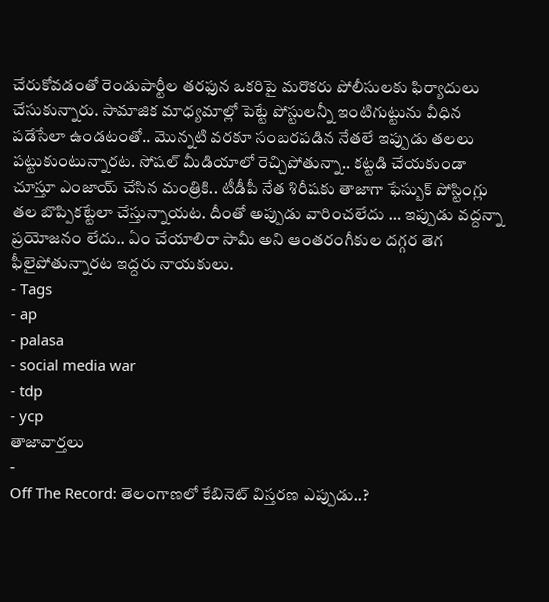చేరుకోవడంతో రెండుపార్టీల తరఫున ఒకరిపై మరొకరు పోలీసులకు ఫిర్యాదులు చేసుకున్నారు. సామాజిక మాధ్యమాల్లో పెట్టే పోస్టులన్నీ ఇంటిగుట్టును వీధిన పడేసేలా ఉండటంతో.. మొన్నటి వరకూ సంబరపడిన నేతలే ఇప్పుడు తలలు పట్టుకుంటున్నారట. సోషల్ మీడియాలో రెచ్చిపోతున్నా.. కట్టడి చేయకుండా చూస్తూ ఎంజాయ్ చేసిన మంత్రికి.. టీడీపీ నేత శిరీషకు తాజాగా ఫేస్బుక్ పోస్టింగ్లు తల బొప్పికట్టేలా చేస్తున్నాయట. దీంతో అప్పుడు వారించలేదు … ఇప్పుడు వద్దన్నా ప్రయోజనం లేదు.. ఏం చేయాలిరా సామీ అని ఆంతరంగీకుల దగ్గర తెగ ఫీలైపోతున్నారట ఇద్దరు నాయకులు.
- Tags
- ap
- palasa
- social media war
- tdp
- ycp
తాజావార్తలు
-
Off The Record: తెలంగాణలో కేబినెట్ విస్తరణ ఎప్పుడు..?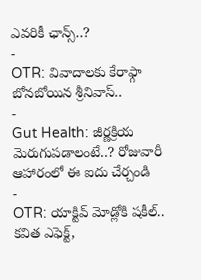ఎవరికీ ఛాన్స్..?
-
OTR: వివాదాలకు కేరాఫ్గా బోనబోయిన శ్రీనివాస్..
-
Gut Health: జీర్ణక్రియ మెరుగుపడాలంటే..? రోజువారీ ఆహారంలో ఈ ఐదు చేర్చండి
-
OTR: యాక్టివ్ మోడ్లోకి షకీల్.. కవిత ఎఫెక్ట్,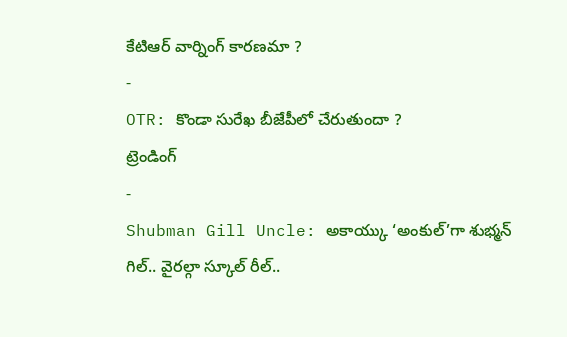కేటిఆర్ వార్నింగ్ కారణమా ?
-
OTR: కొండా సురేఖ బీజేపీలో చేరుతుందా ?
ట్రెండింగ్
-
Shubman Gill Uncle: అకాయ్కు ‘అంకుల్’గా శుభ్మన్ గిల్.. వైరల్గా స్కూల్ రీల్..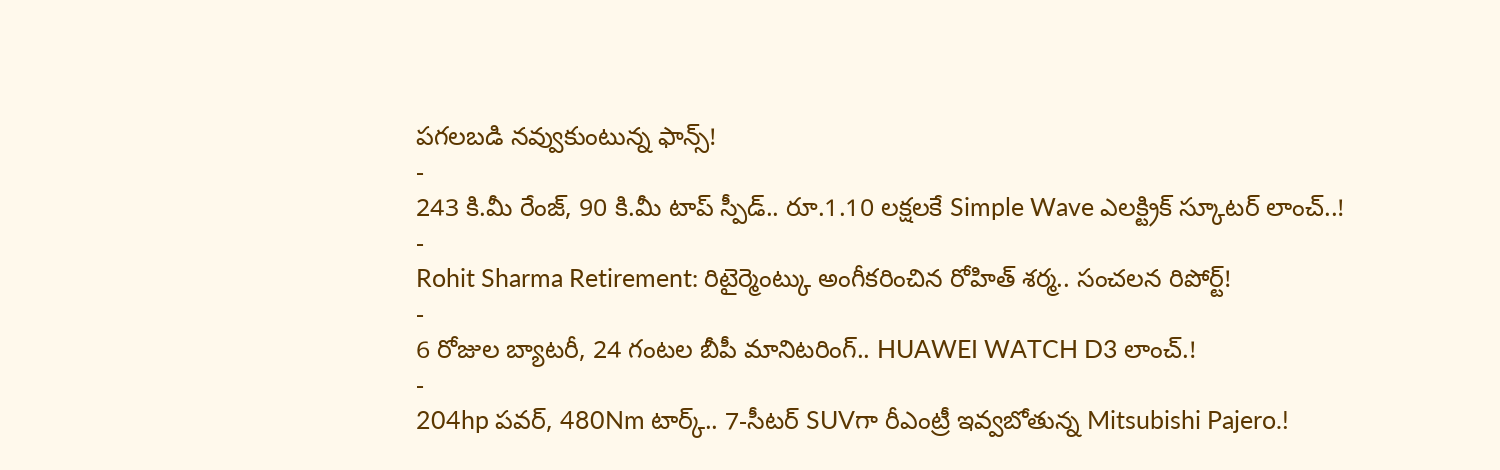పగలబడి నవ్వుకుంటున్న ఫాన్స్!
-
243 కి.మీ రేంజ్, 90 కి.మీ టాప్ స్పీడ్.. రూ.1.10 లక్షలకే Simple Wave ఎలక్ట్రిక్ స్కూటర్ లాంచ్..!
-
Rohit Sharma Retirement: రిటైర్మెంట్కు అంగీకరించిన రోహిత్ శర్మ.. సంచలన రిపోర్ట్!
-
6 రోజుల బ్యాటరీ, 24 గంటల బీపీ మానిటరింగ్.. HUAWEI WATCH D3 లాంచ్.!
-
204hp పవర్, 480Nm టార్క్.. 7-సీటర్ SUVగా రీఎంట్రీ ఇవ్వబోతున్న Mitsubishi Pajero.!